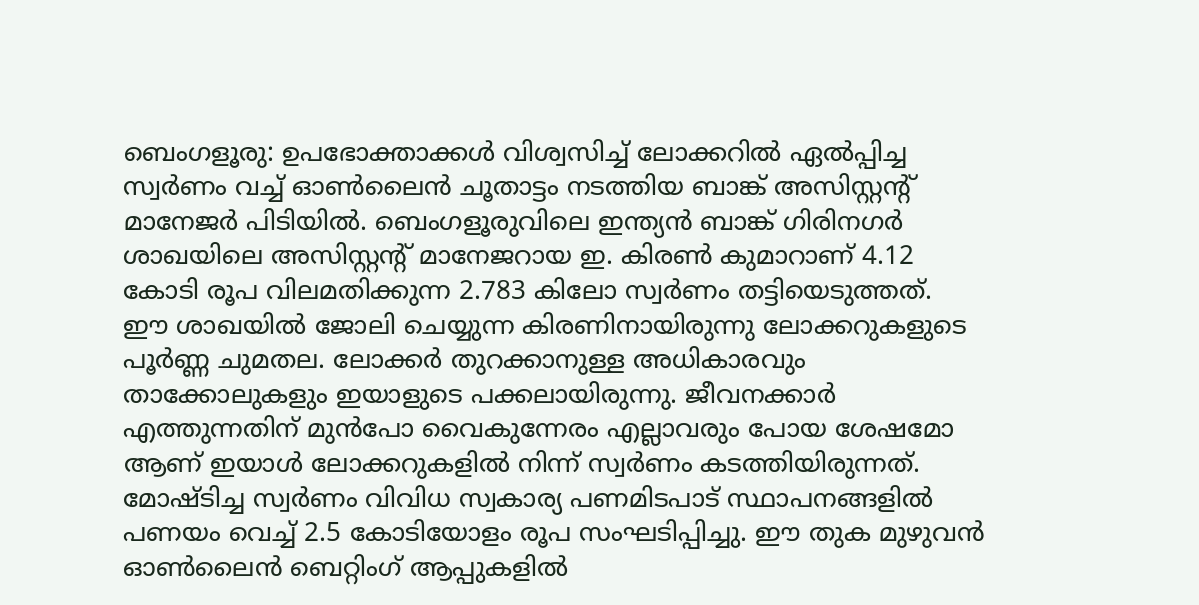ബെംഗളൂരു: ഉപഭോക്താക്കൾ വിശ്വസിച്ച് ലോക്കറിൽ ഏൽപ്പിച്ച സ്വർണം വച്ച് ഓൺലൈൻ ചൂതാട്ടം നടത്തിയ ബാങ്ക് അസിസ്റ്റന്റ് മാനേജർ പിടിയിൽ. ബെംഗളൂരുവിലെ ഇന്ത്യൻ ബാങ്ക് ഗിരിനഗർ ശാഖയിലെ അസിസ്റ്റന്റ് മാനേജറായ ഇ. കിരൺ കുമാറാണ് 4.12 കോടി രൂപ വിലമതിക്കുന്ന 2.783 കിലോ സ്വർണം തട്ടിയെടുത്തത്.
ഈ ശാഖയിൽ ജോലി ചെയ്യുന്ന കിരണിനായിരുന്നു ലോക്കറുകളുടെ പൂർണ്ണ ചുമതല. ലോക്കർ തുറക്കാനുള്ള അധികാരവും താക്കോലുകളും ഇയാളുടെ പക്കലായിരുന്നു. ജീവനക്കാർ എത്തുന്നതിന് മുൻപോ വൈകുന്നേരം എല്ലാവരും പോയ ശേഷമോ ആണ് ഇയാൾ ലോക്കറുകളിൽ നിന്ന് സ്വർണം കടത്തിയിരുന്നത്. മോഷ്ടിച്ച സ്വർണം വിവിധ സ്വകാര്യ പണമിടപാട് സ്ഥാപനങ്ങളിൽ പണയം വെച്ച് 2.5 കോടിയോളം രൂപ സംഘടിപ്പിച്ചു. ഈ തുക മുഴുവൻ ഓൺലൈൻ ബെറ്റിംഗ് ആപ്പുകളിൽ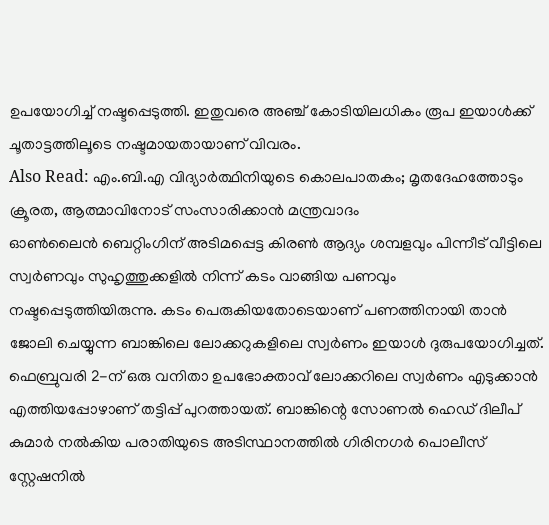ഉപയോഗിച്ച് നഷ്ടപ്പെടുത്തി. ഇതുവരെ അഞ്ച് കോടിയിലധികം രൂപ ഇയാൾക്ക് ചൂതാട്ടത്തിലൂടെ നഷ്ടമായതായാണ് വിവരം.
Also Read: എം.ബി.എ വിദ്യാർത്ഥിനിയുടെ കൊലപാതകം; മൃതദേഹത്തോടും ക്രൂരത, ആത്മാവിനോട് സംസാരിക്കാൻ മന്ത്രവാദം
ഓൺലൈൻ ബെറ്റിംഗിന് അടിമപ്പെട്ട കിരൺ ആദ്യം ശമ്പളവും പിന്നീട് വീട്ടിലെ സ്വർണവും സുഹൃത്തുക്കളിൽ നിന്ന് കടം വാങ്ങിയ പണവും നഷ്ടപ്പെടുത്തിയിരുന്നു. കടം പെരുകിയതോടെയാണ് പണത്തിനായി താൻ ജോലി ചെയ്യുന്ന ബാങ്കിലെ ലോക്കറുകളിലെ സ്വർണം ഇയാൾ ദുരുപയോഗിച്ചത്. ഫെബ്രുവരി 2-ന് ഒരു വനിതാ ഉപഭോക്താവ് ലോക്കറിലെ സ്വർണം എടുക്കാൻ എത്തിയപ്പോഴാണ് തട്ടിപ്പ് പുറത്തായത്. ബാങ്കിന്റെ സോണൽ ഹെഡ് ദിലീപ് കുമാർ നൽകിയ പരാതിയുടെ അടിസ്ഥാനത്തിൽ ഗിരിനഗർ പൊലീസ് സ്റ്റേഷനിൽ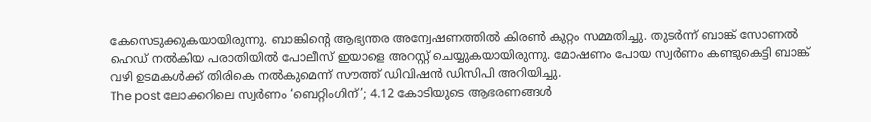കേസെടുക്കുകയായിരുന്നു. ബാങ്കിന്റെ ആഭ്യന്തര അന്വേഷണത്തിൽ കിരൺ കുറ്റം സമ്മതിച്ചു. തുടർന്ന് ബാങ്ക് സോണൽ ഹെഡ് നൽകിയ പരാതിയിൽ പോലീസ് ഇയാളെ അറസ്റ്റ് ചെയ്യുകയായിരുന്നു. മോഷണം പോയ സ്വർണം കണ്ടുകെട്ടി ബാങ്ക് വഴി ഉടമകൾക്ക് തിരികെ നൽകുമെന്ന് സൗത്ത് ഡിവിഷൻ ഡിസിപി അറിയിച്ചു.
The post ലോക്കറിലെ സ്വർണം ‘ബെറ്റിംഗിന്’; 4.12 കോടിയുടെ ആഭരണങ്ങൾ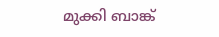മുക്കി ബാങ്ക്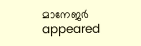മാനേജർ appeared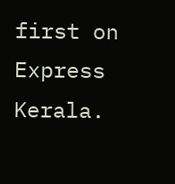first on Express Kerala.